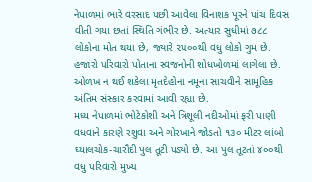નેપાળમાં ભારે વરસાદ પછી આવેલા વિનાશક પૂરને પાંચ દિવસ વીતી ગયા છતાં સ્થિતિ ગંભીર છે. અત્યાર સુધીમાં ૭૮૮ લોકોના મોત થયા છે, જ્યારે ૨૫૦૦થી વધુ લોકો ગુમ છે. હજારો પરિવારો પોતાના સ્વજનોની શોધખોળમાં લાગેલા છે. ઓળખ ન થઈ શકેલા મૃતદેહોના નમૂના સાચવીને સામૂહિક અંતિમ સંસ્કાર કરવામાં આવી રહ્યા છે.
મધ્ય નેપાળમાં ભોટેકોશી અને ત્રિશૂલી નદીઓમાં ફરી પાણી વધવાને કારણે રશુવા અને ગોરખાને જોડતો ૧૩૦ મીટર લાંબો ઘ્યાલચોક-ચારૌદી પુલ તૂટી પડ્યો છે. આ પુલ તૂટતાં ૪૦૦થી વધુ પરિવારો મુખ્ય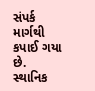સંપર્ક માર્ગથી કપાઈ ગયા છે. સ્થાનિક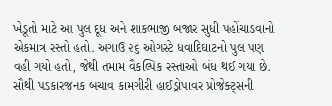ખેડૂતો માટે આ પુલ દૂધ અને શાકભાજી બજાર સુધી પહોંચાડવાનો એકમાત્ર રસ્તો હતો. અગાઉ ૨૬ ઓગસ્ટે ધવાદિઘાટનો પુલ પણ વહી ગયો હતો, જેથી તમામ વૈકલ્પિક રસ્તાઓ બંધ થઈ ગયા છે.
સૌથી પડકારજનક બચાવ કામગીરી હાઈડ્રોપાવર પ્રોજેક્ટ્સની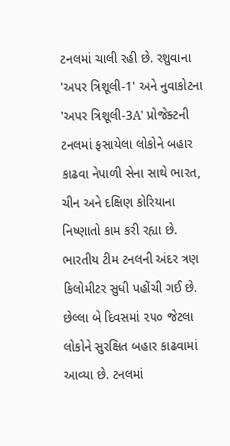ટનલમાં ચાલી રહી છે. રશુવાના 'અપર ત્રિશૂલી-1' અને નુવાકોટના 'અપર ત્રિશૂલી-3A' પ્રોજેક્ટની ટનલમાં ફસાયેલા લોકોને બહાર કાઢવા નેપાળી સેના સાથે ભારત, ચીન અને દક્ષિણ કોરિયાના નિષ્ણાતો કામ કરી રહ્યા છે. ભારતીય ટીમ ટનલની અંદર ત્રણ કિલોમીટર સુધી પહોંચી ગઈ છે. છેલ્લા બે દિવસમાં ૨૫૦ જેટલા લોકોને સુરક્ષિત બહાર કાઢવામાં આવ્યા છે. ટનલમાં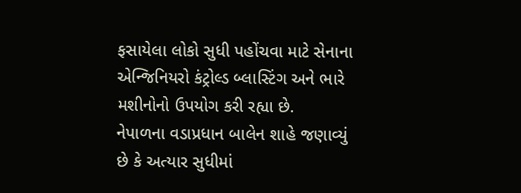ફસાયેલા લોકો સુધી પહોંચવા માટે સેનાના એન્જિનિયરો કંટ્રોલ્ડ બ્લાસ્ટિંગ અને ભારે મશીનોનો ઉપયોગ કરી રહ્યા છે.
નેપાળના વડાપ્રધાન બાલેન શાહે જણાવ્યું છે કે અત્યાર સુધીમાં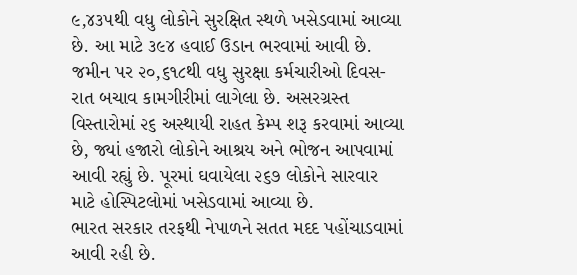૯,૪૩૫થી વધુ લોકોને સુરક્ષિત સ્થળે ખસેડવામાં આવ્યા છે. આ માટે ૩૯૪ હવાઈ ઉડાન ભરવામાં આવી છે. જમીન પર ૨૦,૬૧૮થી વધુ સુરક્ષા કર્મચારીઓ દિવસ-રાત બચાવ કામગીરીમાં લાગેલા છે. અસરગ્રસ્ત વિસ્તારોમાં ૨૬ અસ્થાયી રાહત કેમ્પ શરૂ કરવામાં આવ્યા છે, જ્યાં હજારો લોકોને આશ્રય અને ભોજન આપવામાં આવી રહ્યું છે. પૂરમાં ઘવાયેલા ૨૬૭ લોકોને સારવાર માટે હોસ્પિટલોમાં ખસેડવામાં આવ્યા છે.
ભારત સરકાર તરફથી નેપાળને સતત મદદ પહોંચાડવામાં આવી રહી છે.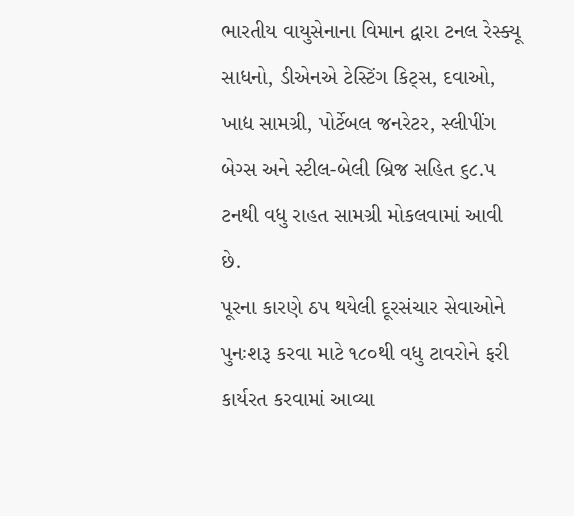ભારતીય વાયુસેનાના વિમાન દ્વારા ટનલ રેસ્ક્યૂ સાધનો, ડીએનએ ટેસ્ટિંગ કિટ્સ, દવાઓ, ખાદ્ય સામગ્રી, પોર્ટેબલ જનરેટર, સ્લીપીંગ બેગ્સ અને સ્ટીલ-બેલી બ્રિજ સહિત ૬૮.૫ ટનથી વધુ રાહત સામગ્રી મોકલવામાં આવી છે.
પૂરના કારણે ઠપ થયેલી દૂરસંચાર સેવાઓને પુનઃશરૂ કરવા માટે ૧૮૦થી વધુ ટાવરોને ફરી કાર્યરત કરવામાં આવ્યા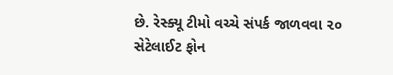છે. રેસ્ક્યૂ ટીમો વચ્ચે સંપર્ક જાળવવા ૨૦ સેટેલાઈટ ફોન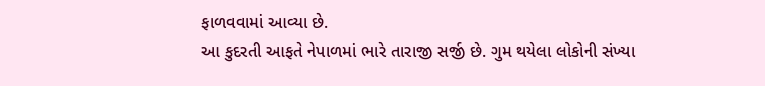ફાળવવામાં આવ્યા છે.
આ કુદરતી આફતે નેપાળમાં ભારે તારાજી સર્જી છે. ગુમ થયેલા લોકોની સંખ્યા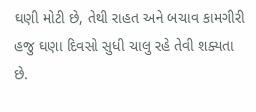ઘણી મોટી છે, તેથી રાહત અને બચાવ કામગીરી હજુ ઘણા દિવસો સુધી ચાલુ રહે તેવી શક્યતા છે.